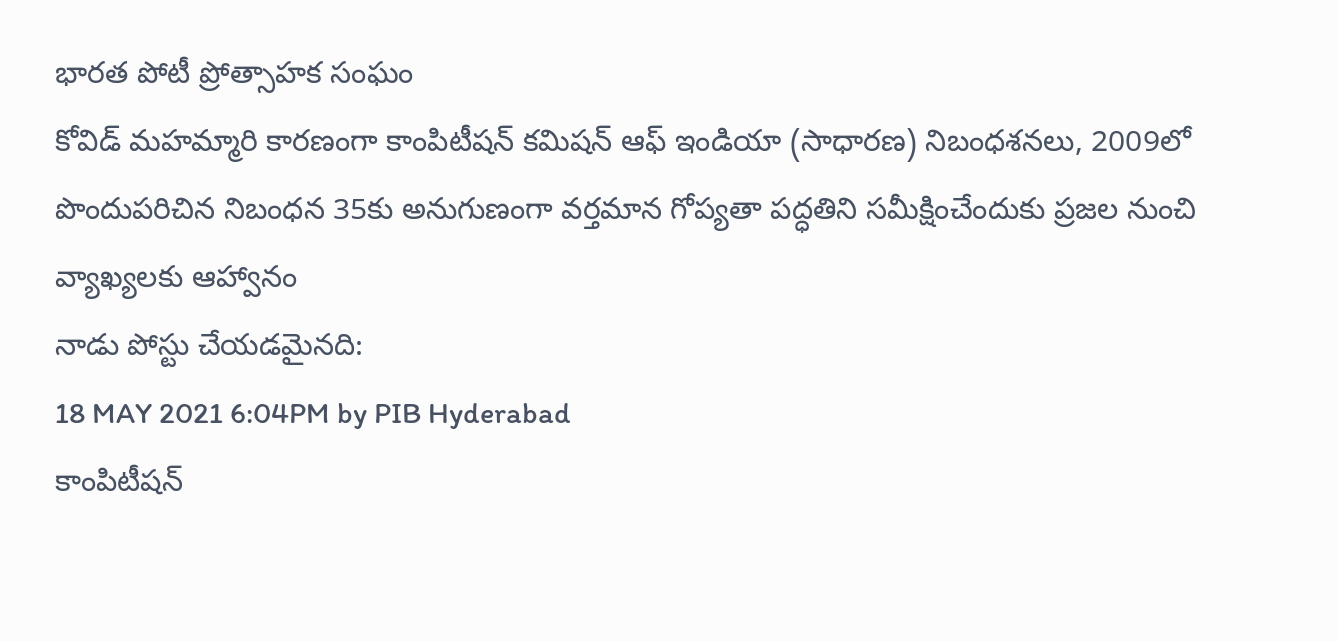భారత పోటీ ప్రోత్సాహక సంఘం
కోవిడ్ మహమ్మారి కారణంగా కాంపిటీషన్ కమిషన్ ఆఫ్ ఇండియా (సాధారణ) నిబంధశనలు, 2009లో పొందుపరిచిన నిబంధన 35కు అనుగుణంగా వర్తమాన గోప్యతా పద్ధతిని సమీక్షించేందుకు ప్రజల నుంచి వ్యాఖ్యలకు ఆహ్వానం
నాడు పోస్టు చేయడమైనది:
18 MAY 2021 6:04PM by PIB Hyderabad
కాంపిటీషన్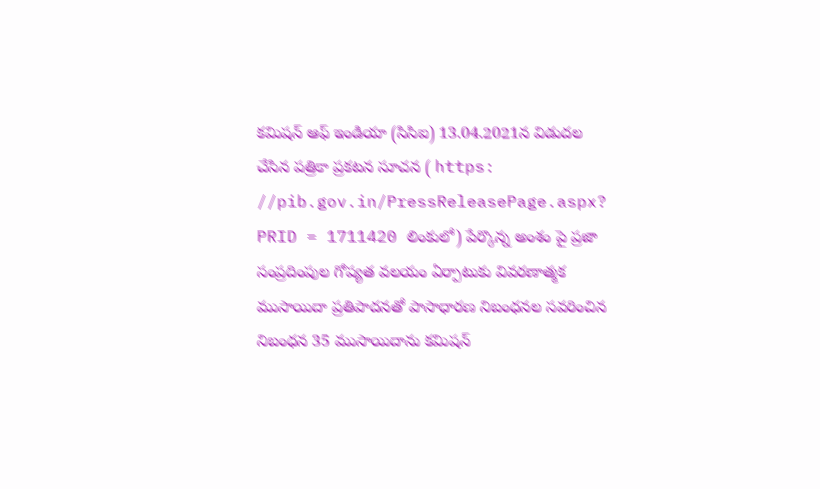కమిషన్ ఆఫ్ ఇండియా (సిసిఐ) 13.04.2021న విడుదల చేసిన పత్రికా ప్రకటన సూచన ( https: //pib.gov.in/PressReleasePage.aspx? PRID = 1711420 లింకులో) పేర్కొన్న అంశం పై ప్రజా సంప్రదింపుల గోప్యత వలయం ఏర్పాటుకు వివరణాత్మక ముసాయిదా ప్రతిపాదనతో పాసాధారణ నిబంధనల సవరించిన నిబంధన 35 ముసాయిదాను కమిషన్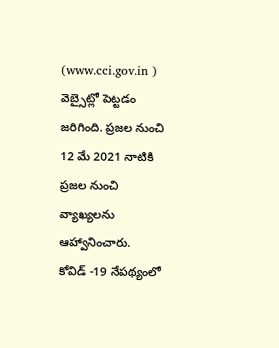(www.cci.gov.in ) వెబ్సైట్లో పెట్టడం జరిగింది. ప్రజల నుంచి 12 మే 2021 నాటికి ప్రజల నుంచి వ్యాఖ్యలను ఆహ్వానించారు.
కోవిడ్ -19 నేపథ్యంలో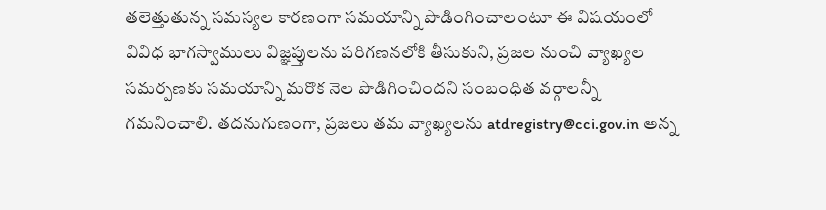తలెత్తుతున్న సమస్యల కారణంగా సమయాన్ని పొడింగించాలంటూ ఈ విషయంలో వివిధ భాగస్వాములు విజ్ఞప్తులను పరిగణనలోకి తీసుకుని, ప్రజల నుంచి వ్యాఖ్యల సమర్పణకు సమయాన్ని మరొక నెల పొడిగించిందని సంబంధిత వర్గాలన్నీ గమనించాలి. తదనుగుణంగా, ప్రజలు తమ వ్యాఖ్యలను atdregistry@cci.gov.in అన్న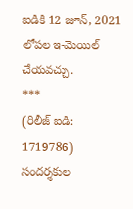ఐడికి 12 జూన్, 2021 లోపల ఇ-మెయిల్ చేయవచ్చు.
***
(రిలీజ్ ఐడి: 1719786)
సందర్శకుల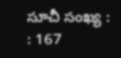సూచీ సంఖ్య : : 167